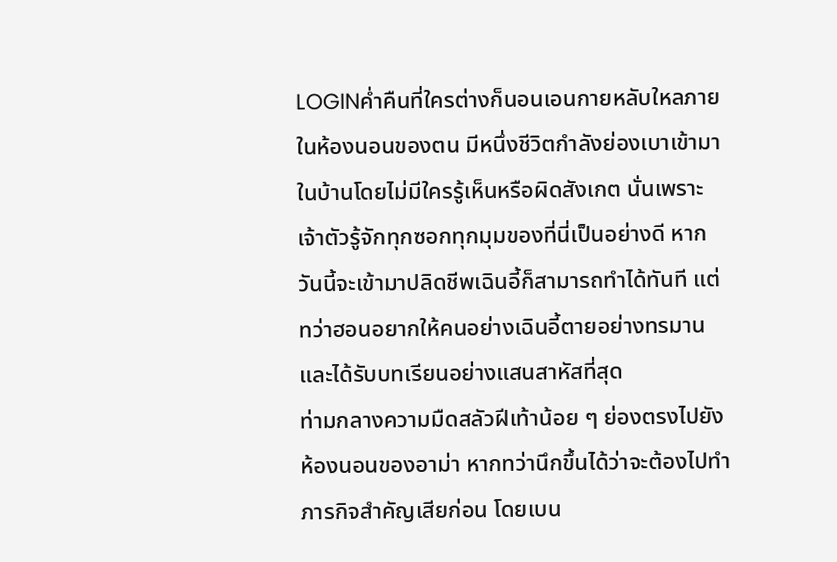LOGINค่ำคืนที่ใครต่างก็นอนเอนกายหลับใหลภายในห้องนอนของตน มีหนึ่งชีวิตกำลังย่องเบาเข้ามาในบ้านโดยไม่มีใครรู้เห็นหรือผิดสังเกต นั่นเพราะเจ้าตัวรู้จักทุกซอกทุกมุมของที่นี่เป็นอย่างดี หากวันนี้จะเข้ามาปลิดชีพเฉินอี้ก็สามารถทำได้ทันที แต่ทว่าฮอนอยากให้คนอย่างเฉินอี้ตายอย่างทรมาน และได้รับบทเรียนอย่างแสนสาหัสที่สุด
ท่ามกลางความมืดสลัวฝีเท้าน้อย ๆ ย่องตรงไปยังห้องนอนของอาม่า หากทว่านึกขึ้นได้ว่าจะต้องไปทำภารกิจสำคัญเสียก่อน โดยเบน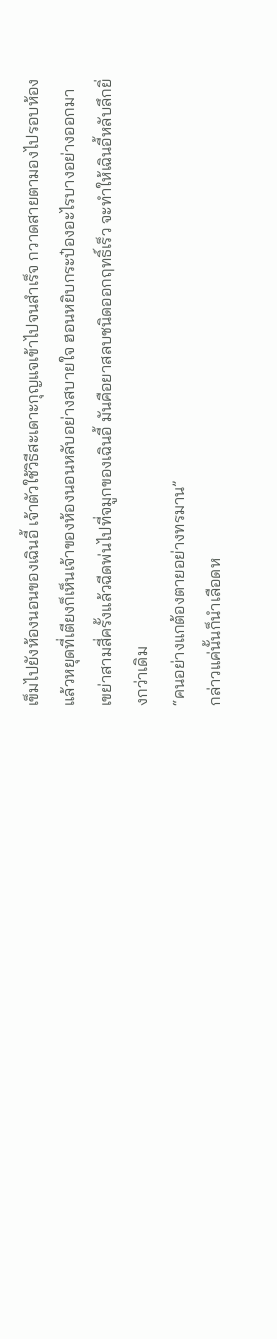เข็มไปยังห้องนอนของเฉินอี้ เจ้าตัวใช้วิธีสะเดาะกุญแจเข้าไปจนสำเร็จ กวาดสายตามองไปรอบห้องแล้วหยุดที่เตียงก็เห็นเจ้าของห้องนอนหลับอย่างสบายใจ ฮอนหยิบกระป๋องอะไรบางอย่างออกมา เขย่าสามสี่ครั้งแล้วฉีดพ่นไปที่จมูกของเฉินอี้ มันคือยาสลบชนิดออกฤทธิ์เร็ว จะทำให้เฉินอี้หลับลึกยิ่งกว่าเดิม
“คนอย่างแกต้องตายอย่างทรมาน”
กล่าวแค่นั้นก็นำเลือดห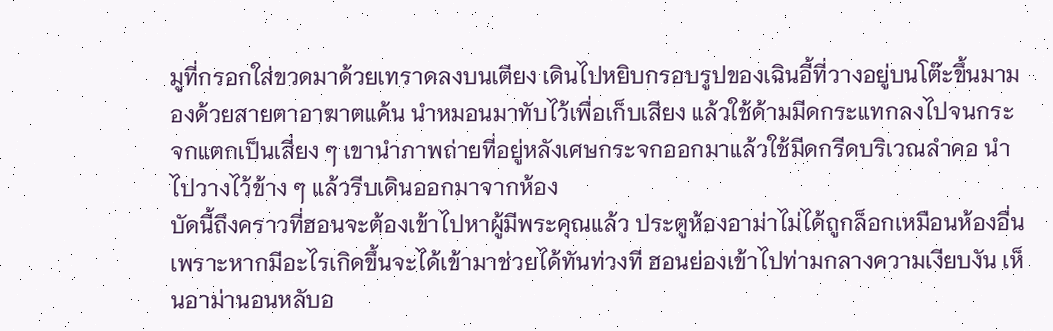มูที่กรอกใส่ขวดมาด้วยเทราดลงบนเตียง เดินไปหยิบกรอบรูปของเฉินอี้ที่วางอยู่บนโต๊ะขึ้นมามองด้วยสายตาอาฆาตแค้น นำหมอนมาทับไว้เพื่อเก็บเสียง แล้วใช้ด้ามมีดกระแทกลงไปจนกระจกแตกเป็นเสี่ยง ๆ เขานำภาพถ่ายที่อยู่หลังเศษกระจกออกมาแล้วใช้มีดกรีดบริเวณลำคอ นำไปวางไว้ข้าง ๆ แล้วรีบเดินออกมาจากห้อง
บัดนี้ถึงคราวที่ฮอนจะต้องเข้าไปหาผู้มีพระคุณแล้ว ประตูห้องอาม่าไม่ได้ถูกล็อกเหมือนห้องอื่น เพราะหากมีอะไรเกิดขึ้นจะได้เข้ามาช่วยได้ทันท่วงที ฮอนย่องเข้าไปท่ามกลางความเงียบงัน เห็นอาม่านอนหลับอ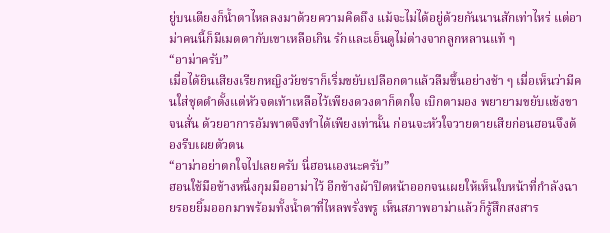ยู่บนเตียงก็น้ำตาไหลลงมาด้วยความคิดถึง แม้จะไม่ได้อยู่ด้วยกันนานสักเท่าไหร่ แต่อาม่าคนนี้ก็มีเมตตากับเขาเหลือเกิน รักและเอ็นดูไม่ต่างจากลูกหลานแท้ ๆ
“อาม่าครับ”
เมื่อได้ยินเสียงเรียกหญิงวัยชราก็เริ่มขยับเปลือกตาแล้วลืมขึ้นอย่างช้า ๆ เมื่อเห็นว่ามีคนใส่ชุดดำตั้งแต่หัวจดเท้าเหลือไว้เพียงดวงตาก็ตกใจ เบิกตามอง พยายามขยับแข้งขาจนสั่น ด้วยอาการอัมพาตจึงทำได้เพียงเท่านั้น ก่อนจะหัวใจวายตายเสียก่อนฮอนจึงต้องรีบเผยตัวตน
“อาม่าอย่าตกใจไปเลยครับ นี่ฮอนเองนะครับ”
ฮอนใช้มือข้างหนึ่งกุมมืออาม่าไว้ อีกข้างผ้าปิดหน้าออกจนเผยให้เห็นใบหน้าที่กำลังฉายรอยยิ้มออกมาพร้อมทั้งน้ำตาที่ไหลพรั่งพรู เห็นสภาพอาม่าแล้วก็รู้สึกสงสาร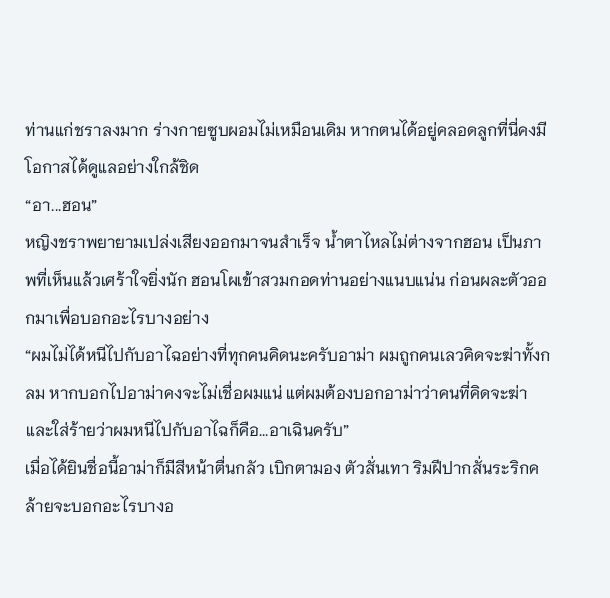ท่านแก่ชราลงมาก ร่างกายซูบผอมไม่เหมือนเดิม หากตนได้อยู่คลอดลูกที่นี่คงมีโอกาสได้ดูแลอย่างใกล้ชิด
“อา...ฮอน”
หญิงชราพยายามเปล่งเสียงออกมาจนสำเร็จ น้ำตาไหลไม่ต่างจากฮอน เป็นภาพที่เห็นแล้วเศร้าใจยิ่งนัก ฮอนโผเข้าสวมกอดท่านอย่างแนบแน่น ก่อนผละตัวออกมาเพื่อบอกอะไรบางอย่าง
“ผมไม่ได้หนีไปกับอาไฉอย่างที่ทุกคนคิดนะครับอาม่า ผมถูกคนเลวคิดจะฆ่าทั้งกลม หากบอกไปอาม่าคงจะไม่เชื่อผมแน่ แต่ผมต้องบอกอาม่าว่าคนที่คิดจะฆ่าและใส่ร้ายว่าผมหนีไปกับอาไฉก็คือ...อาเฉินครับ”
เมื่อได้ยินชื่อนี้อาม่าก็มีสีหน้าตื่นกลัว เบิกตามอง ตัวสั่นเทา ริมฝีปากสั่นระริกคล้ายจะบอกอะไรบางอ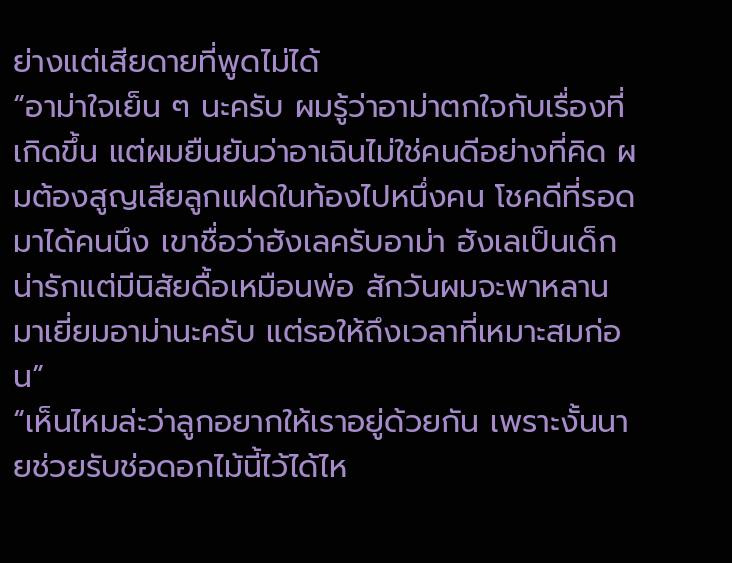ย่างแต่เสียดายที่พูดไม่ได้
“อาม่าใจเย็น ๆ นะครับ ผมรู้ว่าอาม่าตกใจกับเรื่องที่เกิดขึ้น แต่ผมยืนยันว่าอาเฉินไม่ใช่คนดีอย่างที่คิด ผมต้องสูญเสียลูกแฝดในท้องไปหนึ่งคน โชคดีที่รอดมาได้คนนึง เขาชื่อว่าฮังเลครับอาม่า ฮังเลเป็นเด็กน่ารักแต่มีนิสัยดื้อเหมือนพ่อ สักวันผมจะพาหลานมาเยี่ยมอาม่านะครับ แต่รอให้ถึงเวลาที่เหมาะสมก่อน”
“เห็นไหมล่ะว่าลูกอยากให้เราอยู่ด้วยกัน เพราะงั้นนายช่วยรับช่อดอกไม้นี้ไว้ได้ไห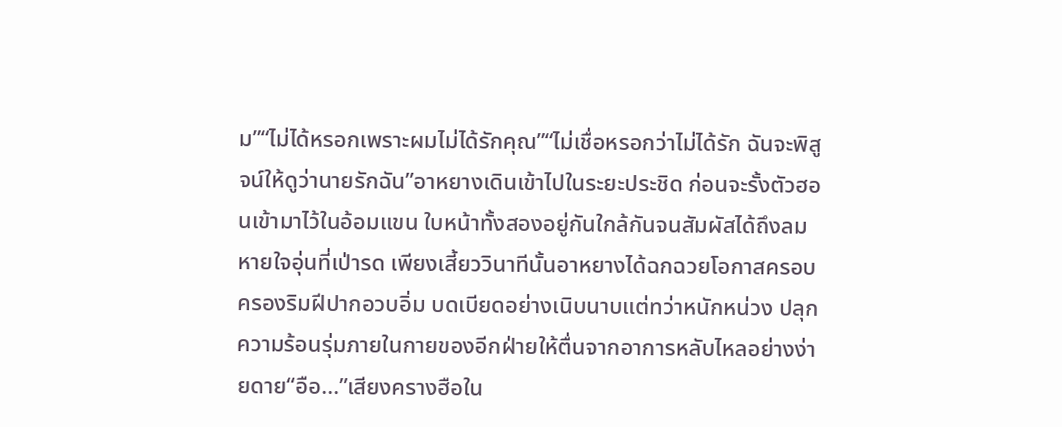ม”“ไม่ได้หรอกเพราะผมไม่ได้รักคุณ”“ไม่เชื่อหรอกว่าไม่ได้รัก ฉันจะพิสูจน์ให้ดูว่านายรักฉัน”อาหยางเดินเข้าไปในระยะประชิด ก่อนจะรั้งตัวฮอนเข้ามาไว้ในอ้อมแขน ใบหน้าทั้งสองอยู่กันใกล้กันจนสัมผัสได้ถึงลมหายใจอุ่นที่เป่ารด เพียงเสี้ยววินาทีนั้นอาหยางได้ฉกฉวยโอกาสครอบครองริมฝีปากอวบอิ่ม บดเบียดอย่างเนิบนาบแต่ทว่าหนักหน่วง ปลุกความร้อนรุ่มภายในกายของอีกฝ่ายให้ตื่นจากอาการหลับไหลอย่างง่ายดาย“อือ...”เสียงครางฮือใน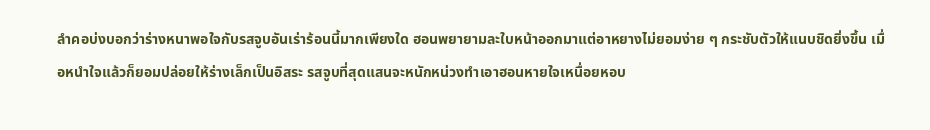ลำคอบ่งบอกว่าร่างหนาพอใจกับรสจูบอันเร่าร้อนนี้มากเพียงใด ฮอนพยายามละใบหน้าออกมาแต่อาหยางไม่ยอมง่าย ๆ กระชับตัวให้แนบชิดยิ่งขึ้น เมื่อหนำใจแล้วก็ยอมปล่อยให้ร่างเล็กเป็นอิสระ รสจูบที่สุดแสนจะหนักหน่วงทำเอาฮอนหายใจเหนื่อยหอบ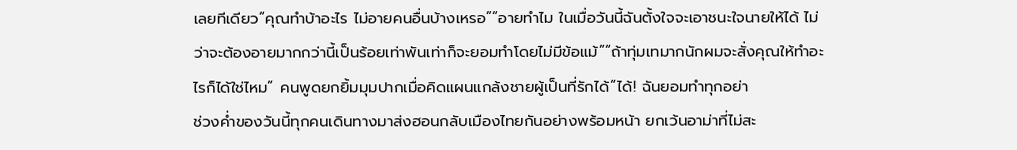เลยทีเดียว“คุณทำบ้าอะไร ไม่อายคนอื่นบ้างเหรอ”“อายทำไม ในเมื่อวันนี้ฉันตั้งใจจะเอาชนะใจนายให้ได้ ไม่ว่าจะต้องอายมากกว่านี้เป็นร้อยเท่าพันเท่าก็จะยอมทำโดยไม่มีข้อแม้”“ถ้าทุ่มเทมากนักผมจะสั่งคุณให้ทำอะไรก็ได้ใช่ไหม” คนพูดยกยิ้มมุมปากเมื่อคิดแผนแกล้งชายผู้เป็นที่รักได้“ได้! ฉันยอมทำทุกอย่า
ช่วงค่ำของวันนี้ทุกคนเดินทางมาส่งฮอนกลับเมืองไทยกันอย่างพร้อมหน้า ยกเว้นอาม่าที่ไม่สะ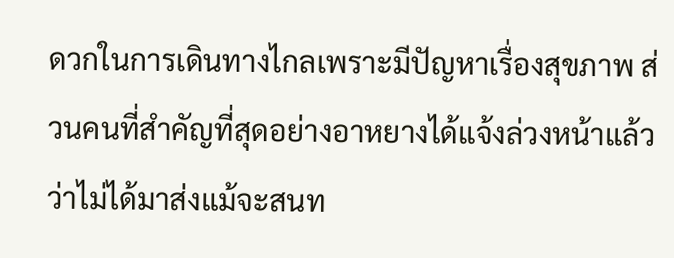ดวกในการเดินทางไกลเพราะมีปัญหาเรื่องสุขภาพ ส่วนคนที่สำคัญที่สุดอย่างอาหยางได้แจ้งล่วงหน้าแล้วว่าไม่ได้มาส่งแม้จะสนท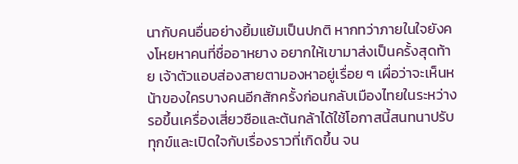นากับคนอื่นอย่างยิ้มแย้มเป็นปกติ หากทว่าภายในใจยังคงโหยหาคนที่ชื่ออาหยาง อยากให้เขามาส่งเป็นครั้งสุดท้าย เจ้าตัวแอบส่องสายตามองหาอยู่เรื่อย ๆ เผื่อว่าจะเห็นหน้าของใครบางคนอีกสักครั้งก่อนกลับเมืองไทยในระหว่างรอขึ้นเครื่องเสี่ยวซือและต้นกล้าได้ใช้โอกาสนี้สนทนาปรับทุกข์และเปิดใจกับเรื่องราวที่เกิดขึ้น จน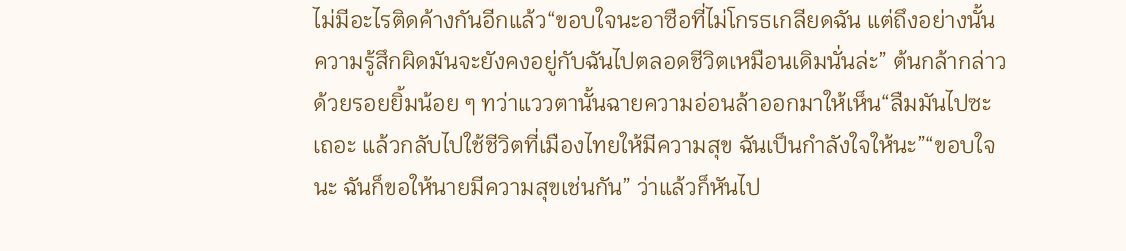ไม่มีอะไรติดค้างกันอีกแล้ว“ขอบใจนะอาซือที่ไม่โกรธเกลียดฉัน แต่ถึงอย่างนั้นความรู้สึกผิดมันจะยังคงอยู่กับฉันไปตลอดชีวิตเหมือนเดิมนั่นล่ะ” ต้นกล้ากล่าวด้วยรอยยิ้มน้อย ๆ ทว่าแววตานั้นฉายความอ่อนล้าออกมาให้เห็น“ลืมมันไปซะเถอะ แล้วกลับไปใช้ชีวิตที่เมืองไทยให้มีความสุข ฉันเป็นกำลังใจให้นะ”“ขอบใจนะ ฉันก็ขอให้นายมีความสุขเช่นกัน” ว่าแล้วก็หันไป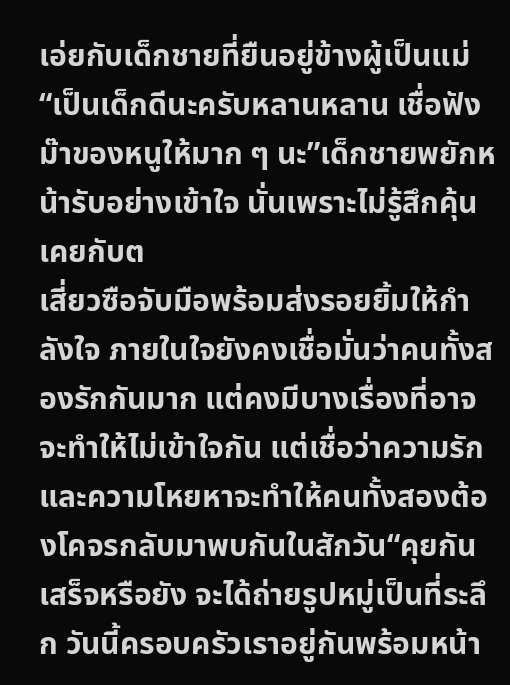เอ่ยกับเด็กชายที่ยืนอยู่ข้างผู้เป็นแม่ “เป็นเด็กดีนะครับหลานหลาน เชื่อฟังม๊าของหนูให้มาก ๆ นะ”เด็กชายพยักหน้ารับอย่างเข้าใจ นั่นเพราะไม่รู้สึกคุ้นเคยกับต
เสี่ยวซือจับมือพร้อมส่งรอยยิ้มให้กำลังใจ ภายในใจยังคงเชื่อมั่นว่าคนทั้งสองรักกันมาก แต่คงมีบางเรื่องที่อาจจะทำให้ไม่เข้าใจกัน แต่เชื่อว่าความรักและความโหยหาจะทำให้คนทั้งสองต้องโคจรกลับมาพบกันในสักวัน“คุยกันเสร็จหรือยัง จะได้ถ่ายรูปหมู่เป็นที่ระลึก วันนี้ครอบครัวเราอยู่กันพร้อมหน้า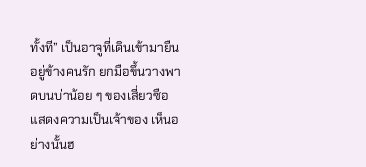ทั้งที” เป็นอาจูที่เดินเข้ามายืนอยู่ข้างคนรัก ยกมือขึ้นวางพาดบนบ่าน้อย ๆ ของเสี่ยวซือแสดงความเป็นเจ้าของ เห็นอย่างนั้นฮ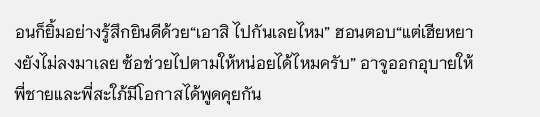อนก็ยิ้มอย่างรู้สึกยินดีด้วย“เอาสิ ไปกันเลยไหม” ฮอนตอบ“แต่เฮียหยางยังไม่ลงมาเลย ซ้อช่วยไปตามให้หน่อยได้ไหมครับ” อาจูออกอุบายให้พี่ชายและพี่สะใภ้มีโอกาสได้พูดคุยกัน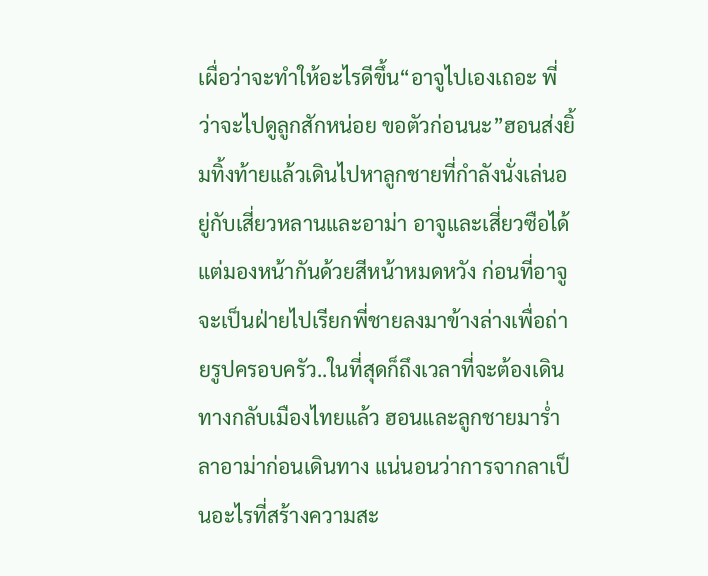เผื่อว่าจะทำให้อะไรดีขึ้น“อาจูไปเองเถอะ พี่ว่าจะไปดูลูกสักหน่อย ขอตัวก่อนนะ”ฮอนส่งยิ้มทิ้งท้ายแล้วเดินไปหาลูกชายที่กำลังนั่งเล่นอยู่กับเสี่ยวหลานและอาม่า อาจูและเสี่ยวซือได้แต่มองหน้ากันด้วยสีหน้าหมดหวัง ก่อนที่อาจูจะเป็นฝ่ายไปเรียกพี่ชายลงมาข้างล่างเพื่อถ่ายรูปครอบครัว..ในที่สุดก็ถึงเวลาที่จะต้องเดินทางกลับเมืองไทยแล้ว ฮอนและลูกชายมาร่ำลาอาม่าก่อนเดินทาง แน่นอนว่าการจากลาเป็นอะไรที่สร้างความสะ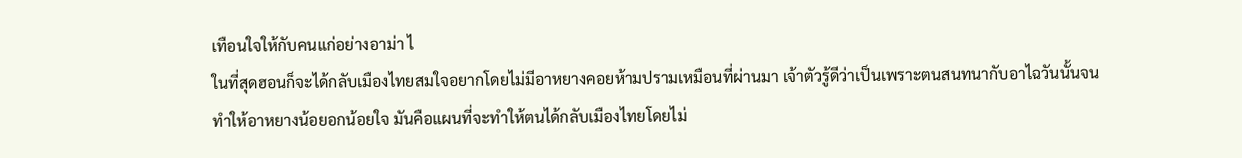เทือนใจให้กับคนแก่อย่างอาม่า ไ
ในที่สุดฮอนก็จะได้กลับเมืองไทยสมใจอยากโดยไม่มีอาหยางคอยห้ามปรามเหมือนที่ผ่านมา เจ้าตัวรู้ดีว่าเป็นเพราะตนสนทนากับอาไฉวันนั้นจนทำให้อาหยางน้อยอกน้อยใจ มันคือแผนที่จะทำให้ตนได้กลับเมืองไทยโดยไม่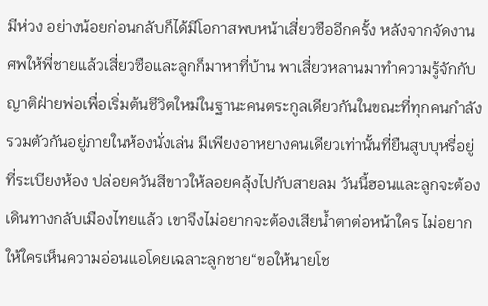มีห่วง อย่างน้อยก่อนกลับก็ได้มีโอกาสพบหน้าเสี่ยวซืออีกครั้ง หลังจากจัดงานศพให้พี่ชายแล้วเสี่ยวซือและลูกก็มาหาที่บ้าน พาเสี่ยวหลานมาทำความรู้จักกับญาติฝ่ายพ่อเพื่อเริ่มต้นชีวิตใหม่ในฐานะคนตระกูลเดียวกันในขณะที่ทุกคนกำลังรวมตัวกันอยู่ภายในห้องนั่งเล่น มีเพียงอาหยางคนเดียวเท่านั้นที่ยืนสูบบุหรี่อยู่ที่ระเบียงห้อง ปล่อยควันสีขาวให้ลอยคลุ้งไปกับสายลม วันนี้ฮอนและลูกจะต้องเดินทางกลับเมืองไทยแล้ว เขาจึงไม่อยากจะต้องเสียน้ำตาต่อหน้าใคร ไม่อยากให้ใครเห็นความอ่อนแอโดยเฉลาะลูกชาย“ขอให้นายโช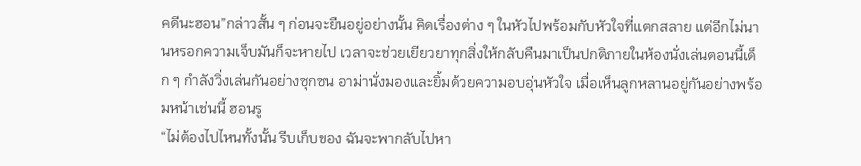คดีนะฮอน”กล่าวสั้น ๆ ก่อนจะยืนอยู่อย่างนั้น คิดเรื่องต่าง ๆ ในหัวไปพร้อมกับหัวใจที่แตกสลาย แต่อีกไม่นานหรอกความเจ็บมันก็จะหายไป เวลาจะช่วยเยียวยาทุกสิ่งให้กลับคืนมาเป็นปกติภายในห้องนั่งเล่นตอนนี้เด็ก ๆ กำลังวิ่งเล่นกันอย่างซุกซน อาม่านั่งมองและยิ้มด้วยความอบอุ่นหัวใจ เมื่อเห็นลูกหลานอยู่กันอย่างพร้อมหน้าเช่นนี้ ฮอนรู
“ไม่ต้องไปไหนทั้งนั้น รีบเก็บของ ฉันจะพากลับไปหา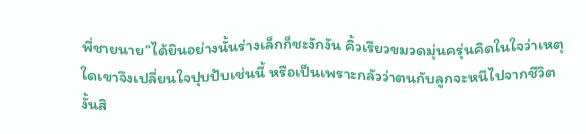พี่ชายนาย”ได้ยินอย่างนั้นร่างเล็กก็ชะงักงัน คิ้วเรียวขมวดมุ่นครุ่นคิดในใจว่าเหตุใดเขาจึงเปลี่ยนใจปุบปับเช่นนี้ หรือเป็นเพราะกลัวว่าตนกับลูกจะหนีไปจากชีวิตงั้นสิ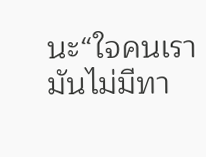นะ“ใจคนเรามันไม่มีทา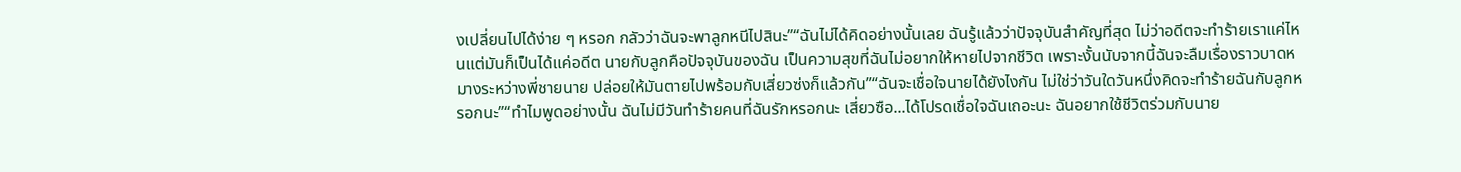งเปลี่ยนไปได้ง่าย ๆ หรอก กลัวว่าฉันจะพาลูกหนีไปสินะ”“ฉันไม่ได้คิดอย่างนั้นเลย ฉันรู้แล้วว่าปัจจุบันสำคัญที่สุด ไม่ว่าอดีตจะทำร้ายเราแค่ไหนแต่มันก็เป็นได้แค่อดีต นายกับลูกคือปัจจุบันของฉัน เป็นความสุขที่ฉันไม่อยากให้หายไปจากชีวิต เพราะงั้นนับจากนี้ฉันจะลืมเรื่องราวบาดหมางระหว่างพี่ชายนาย ปล่อยให้มันตายไปพร้อมกับเสี่ยวซ่งก็แล้วกัน”“ฉันจะเชื่อใจนายได้ยังไงกัน ไม่ใช่ว่าวันใดวันหนึ่งคิดจะทำร้ายฉันกับลูกหรอกนะ”“ทำไมพูดอย่างนั้น ฉันไม่มีวันทำร้ายคนที่ฉันรักหรอกนะ เสี่ยวซือ...ได้โปรดเชื่อใจฉันเถอะนะ ฉันอยากใช้ชีวิตร่วมกับนาย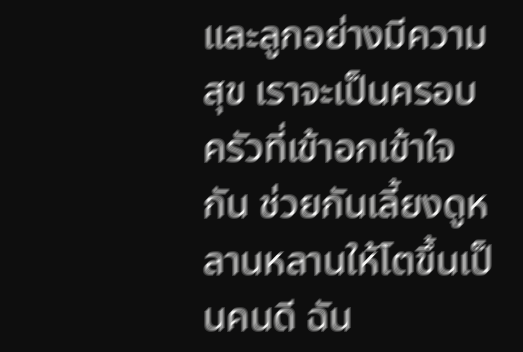และลูกอย่างมีความสุข เราจะเป็นครอบครัวที่เข้าอกเข้าใจกัน ช่วยกันเลี้ยงดูหลานหลานให้โตขึ้นเป็นคนดี ฉัน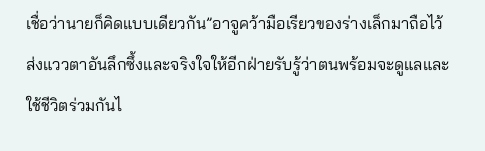เชื่อว่านายก็คิดแบบเดียวกัน”อาจูคว้ามือเรียวของร่างเล็กมาถือไว้ ส่งแววตาอันลึกซึ้งและจริงใจให้อีกฝ่ายรับรู้ว่าตนพร้อมจะดูแลและใช้ชีวิตร่วมกันไ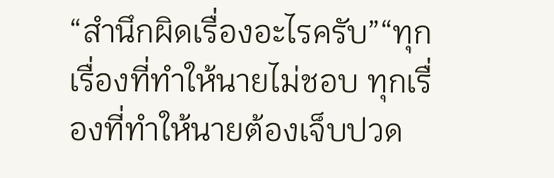“สำนึกผิดเรื่องอะไรครับ”“ทุกเรื่องที่ทำให้นายไม่ชอบ ทุกเรื่องที่ทำให้นายต้องเจ็บปวด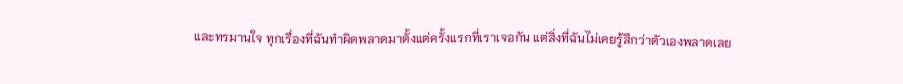และทรมานใจ ทุกเรื่องที่ฉันทำผิดพลาดมาตั้งแต่ครั้งแรกที่เราเจอกัน แต่สิ่งที่ฉันไม่เคยรู้สึกว่าตัวเองพลาดเลย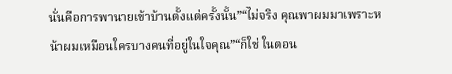นั่นคือการพานายเข้าบ้านตั้งแต่ครั้งนั้น”“ไม่จริง คุณพาผมมาเพราะหน้าผมเหมือนใครบางคนที่อยู่ในใจคุณ”“ก็ใช่ ในตอน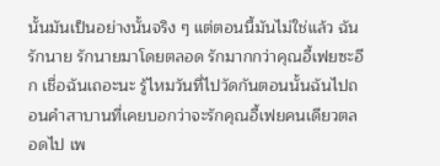นั้นมันเป็นอย่างนั้นจริง ๆ แต่ตอนนี้มันไม่ใช่แล้ว ฉันรักนาย รักนายมาโดยตลอด รักมากกว่าคุณอี้เฟยซะอีก เชื่อฉันเถอะนะ รู้ไหมวันที่ไปวัดกันตอนนั้นฉันไปถอนคำสาบานที่เคยบอกว่าจะรักคุณอี้เฟยคนเดียวตลอดไป เพ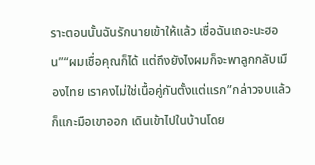ราะตอนนั้นฉันรักนายเข้าให้แล้ว เชื่อฉันเถอะนะฮอน”“ผมเชื่อคุณก็ได้ แต่ถึงยังไงผมก็จะพาลูกกลับเมืองไทย เราคงไม่ใช่เนื้อคู่กันตั้งแต่แรก”กล่าวจบแล้วก็แกะมือเขาออก เดินเข้าไปในบ้านโดย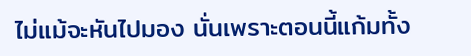ไม่แม้จะหันไปมอง นั่นเพราะตอนนี้แก้มทั้ง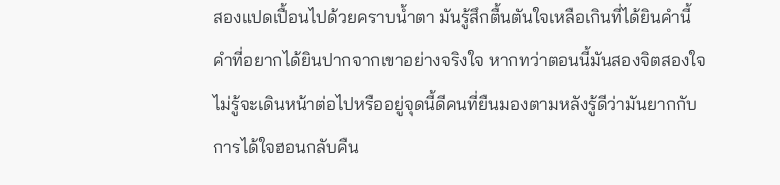สองแปดเปื้อนไปด้วยคราบน้ำตา มันรู้สึกตื้นตันใจเหลือเกินที่ได้ยินคำนี้ คำที่อยากได้ยินปากจากเขาอย่างจริงใจ หากทว่าตอนนี้มันสองจิตสองใจ ไม่รู้จะเดินหน้าต่อไปหรืออยู่จุดนี้ดีคนที่ยืนมองตามหลังรู้ดีว่ามันยากกับการได้ใจฮอนกลับคืน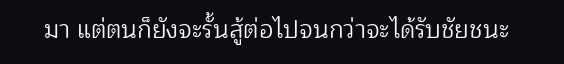มา แต่ตนก็ยังจะรั้นสู้ต่อไปจนกว่าจะได้รับชัยชนะ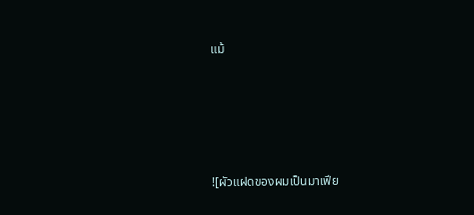แม้





![ผัวแฝดของผมเป็นมาเฟีย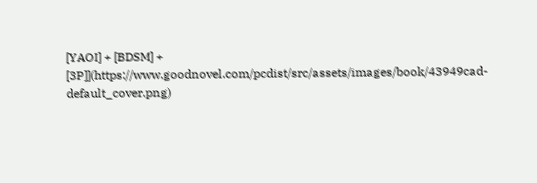[YAOI] + [BDSM] + [3P]](https://www.goodnovel.com/pcdist/src/assets/images/book/43949cad-default_cover.png)